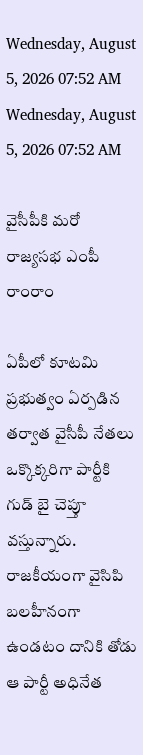Wednesday, August 5, 2026 07:52 AM
Wednesday, August 5, 2026 07:52 AM

వైసీపీకి మరో రాజ్యసభ ఎంపీ రాంరాం

ఏపీలో కూటమి ప్రభుత్వం ఏర్పడిన తర్వాత వైసీపీ నేతలు ఒక్కొక్కరిగా పార్టీకి గుడ్ బై చెప్తూ వస్తున్నారు. రాజకీయంగా వైసిపి బలహీనంగా ఉండటం దానికి తోడు ఆ పార్టీ అధినేత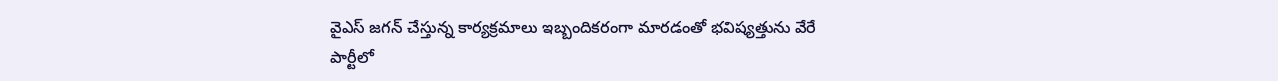వైఎస్ జగన్ చేస్తున్న కార్యక్రమాలు ఇబ్బందికరంగా మారడంతో భవిష్యత్తును వేరే పార్టీలో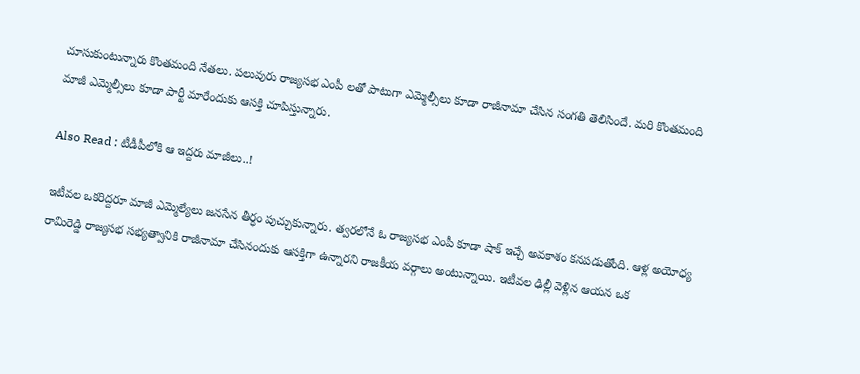చూసుకుంటున్నారు కొంతమంది నేతలు. పలువురు రాజ్యసభ ఎంపీ లతో పాటుగా ఎమ్మెల్సీలు కూడా రాజీనామా చేసిన సంగతి తెలిసిందే. మరి కొంతమంది మాజీ ఎమ్మెల్సీలు కూడా పార్టీ మారేందుకు ఆసక్తి చూపిస్తున్నారు.

Also Read : టీడీపీలోకి ఆ ఇద్దరు మాజీలు..!

ఇటీవల ఒకరిద్దరూ మాజీ ఎమ్మెల్యేలు జనసేన తీర్ధం పుచ్చుకున్నారు. త్వరలోనే ఓ రాజ్యసభ ఎంపీ కూడా షాక్ ఇచ్చే అవకాశం కనపడుతోంది. ఆళ్ల అయోధ్య రామిరెడ్డి రాజ్యసభ సభ్యత్వానికి రాజీనామా చేసినందుకు ఆసక్తిగా ఉన్నారని రాజకీయ వర్గాలు అంటున్నాయి. ఇటీవల ఢిల్లీ వెళ్లిన ఆయన ఒక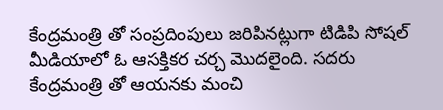కేంద్రమంత్రి తో సంప్రదింపులు జరిపినట్లుగా టిడిపి సోషల్ మీడియాలో ఓ ఆసక్తికర చర్చ మొదలైంది. సదరు కేంద్రమంత్రి తో ఆయనకు మంచి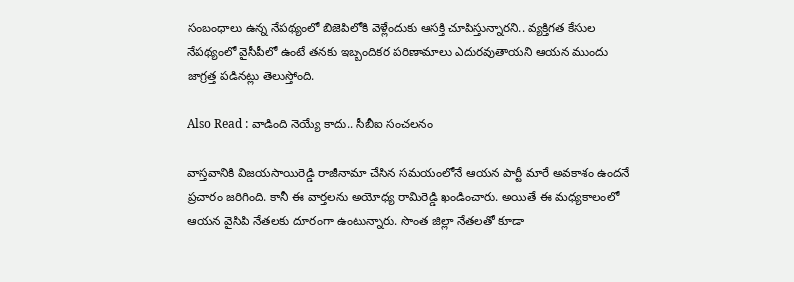సంబంధాలు ఉన్న నేపథ్యంలో బిజెపిలోకి వెళ్లేందుకు ఆసక్తి చూపిస్తున్నారని.. వ్యక్తిగత కేసుల నేపథ్యంలో వైసీపీలో ఉంటే తనకు ఇబ్బందికర పరిణామాలు ఎదురవుతాయని ఆయన ముందు జాగ్రత్త పడినట్లు తెలుస్తోంది.

Also Read : వాడింది నెయ్యే కాదు.. సీబీఐ సంచలనం

వాస్తవానికి విజయసాయిరెడ్డి రాజీనామా చేసిన సమయంలోనే ఆయన పార్టీ మారే అవకాశం ఉందనే ప్రచారం జరిగింది. కానీ ఈ వార్తలను అయోధ్య రామిరెడ్డి ఖండించారు. అయితే ఈ మధ్యకాలంలో ఆయన వైసిపి నేతలకు దూరంగా ఉంటున్నారు. సొంత జిల్లా నేతలతో కూడా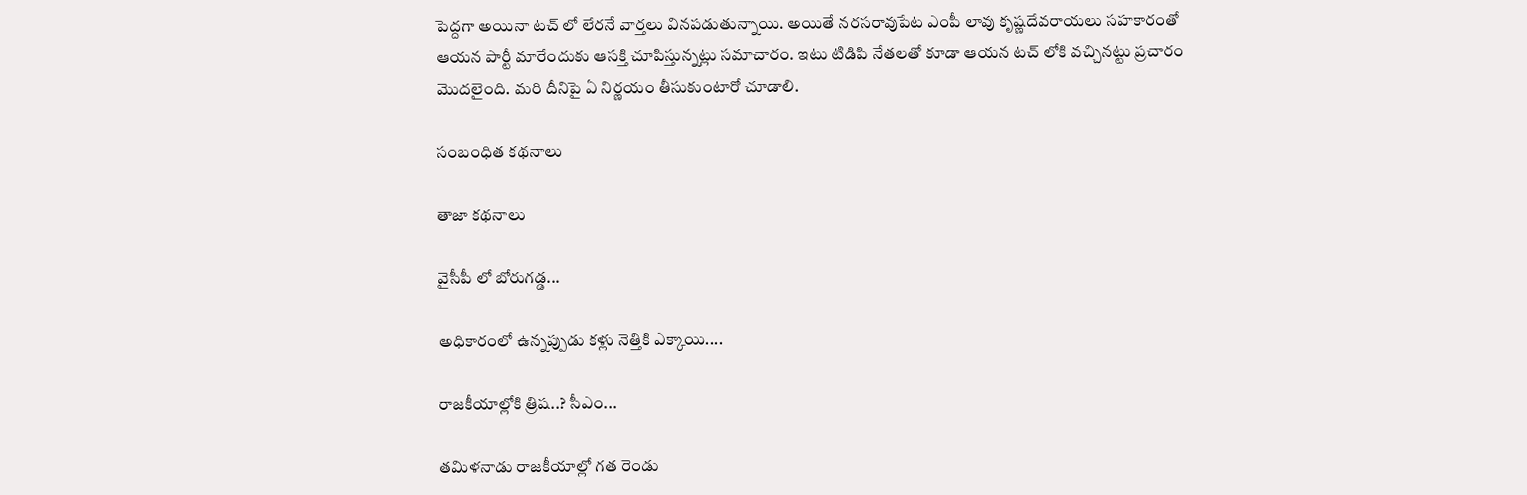పెద్దగా అయినా టచ్ లో లేరనే వార్తలు వినపడుతున్నాయి. అయితే నరసరావుపేట ఎంపీ లావు కృష్ణదేవరాయలు సహకారంతో ఆయన పార్టీ మారేందుకు ఆసక్తి చూపిస్తున్నట్లు సమాచారం. ఇటు టిడిపి నేతలతో కూడా ఆయన టచ్ లోకి వచ్చినట్టు ప్రచారం మొదలైంది. మరి దీనిపై ఏ నిర్ణయం తీసుకుంటారో చూడాలి.

సంబంధిత కథనాలు

తాజా కథనాలు

వైసీపీ లో బోరుగడ్డ...

అధికారంలో ఉన్నప్పుడు కళ్లు నెత్తికి ఎక్కాయి....

రాజకీయాల్లోకి త్రిష..? సీఎం...

తమిళనాడు రాజకీయాల్లో గత రెండు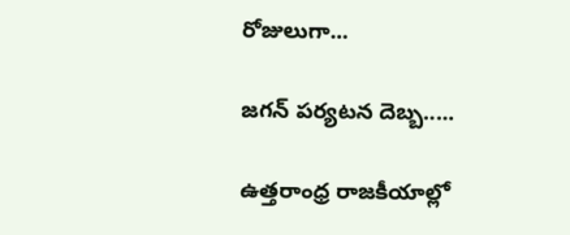రోజులుగా...

జగన్ పర్యటన దెబ్బ.....

ఉత్తరాంధ్ర రాజకీయాల్లో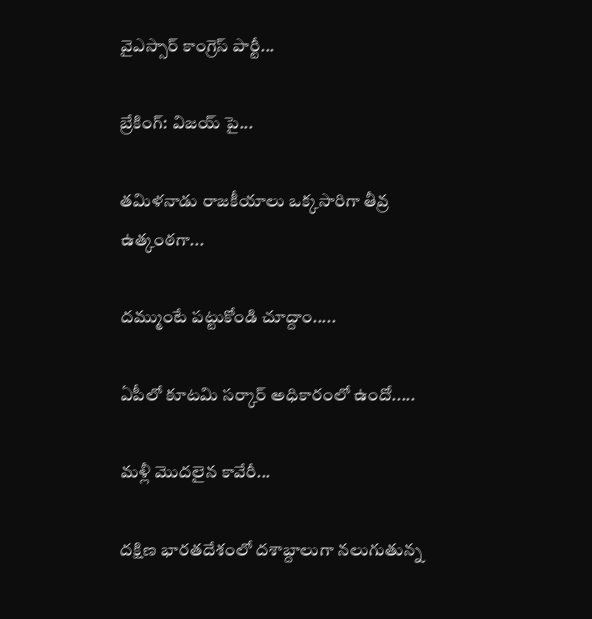వైఎస్సార్ కాంగ్రెస్ పార్టీ...

బ్రేకింగ్: విజయ్ పై...

తమిళనాడు రాజకీయాలు ఒక్కసారిగా తీవ్ర ఉత్కంఠగా...

దమ్ముంటే పట్టుకోండి చూద్దాం.....

ఏపీలో కూటమి సర్కార్ అధికారంలో ఉందో.....

మళ్లీ మొదలైన కావేరీ...

దక్షిణ భారతదేశంలో దశాబ్దాలుగా నలుగుతున్న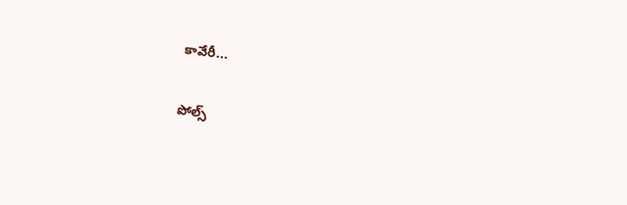కావేరీ...

పోల్స్